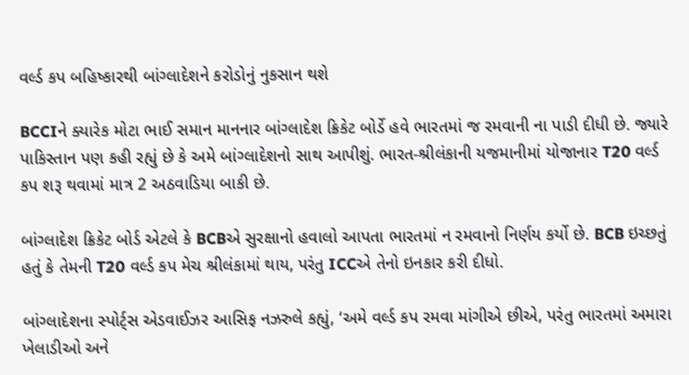વર્લ્ડ કપ બહિષ્કારથી બાંગ્લાદેશને કરોડોનું નુકસાન થશે

BCCIને ક્યારેક મોટા ભાઈ સમાન માનનાર બાંગ્લાદેશ ક્રિકેટ બોર્ડે હવે ભારતમાં જ રમવાની ના પાડી દીધી છે. જ્યારે પાકિસ્તાન પણ કહી રહ્યું છે કે અમે બાંગ્લાદેશનો સાથ આપીશું. ભારત-શ્રીલંકાની યજમાનીમાં યોજાનાર T20 વર્લ્ડ કપ શરૂ થવામાં માત્ર 2 અઠવાડિયા બાકી છે.

બાંગ્લાદેશ ક્રિકેટ બોર્ડ એટલે કે BCBએ સુરક્ષાનો હવાલો આપતા ભારતમાં ન રમવાનો નિર્ણય કર્યો છે. BCB ઇચ્છતું હતું કે તેમની T20 વર્લ્ડ કપ મેચ શ્રીલંકામાં થાય, પરંતુ ICCએ તેનો ઇનકાર કરી દીધો.

બાંગ્લાદેશના સ્પોર્ટ્સ એડવાઈઝર આસિફ નઝરુલે કહ્યું, ‘અમે વર્લ્ડ કપ રમવા માંગીએ છીએ, પરંતુ ભારતમાં અમારા ખેલાડીઓ અને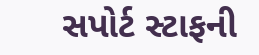સપોર્ટ સ્ટાફની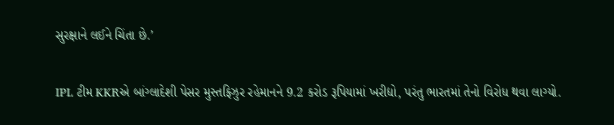સુરક્ષાને લઈને ચિંતા છે.’

IPL ટીમ KKRએ બાંગ્લાદેશી પેસર મુસ્તફિઝુર રહેમાનને 9.2 કરોડ રૂપિયામાં ખરીદ્યો, પરંતુ ભારતમાં તેનો વિરોધ થવા લાગ્યો.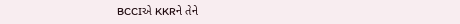BCCIએ KKRને તેને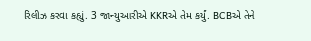રિલીઝ કરવા કહ્યું. 3 જાન્યુઆરીએ KKRએ તેમ કર્યું. BCBએ તેને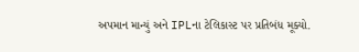અપમાન માન્યું અને IPLના ટેલિકાસ્ટ પર પ્રતિબંધ મૂક્યો.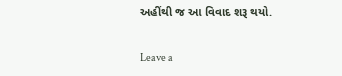અહીંથી જ આ વિવાદ શરૂ થયો.

Leave a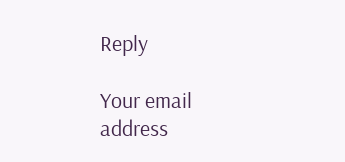Reply

Your email address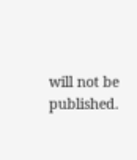will not be published.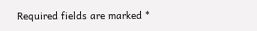Required fields are marked *